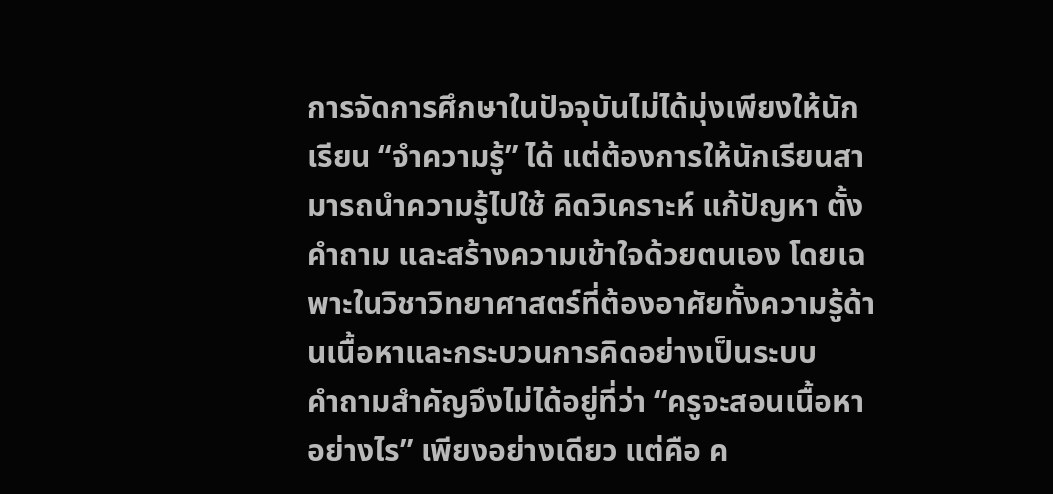การจัดการศึกษาในปัจจุบันไม่ได้มุ่งเพียงให้นักเรียน “จำความรู้” ได้ แต่ต้องการให้นักเรียนสามารถนำความรู้ไปใช้ คิดวิเคราะห์ แก้ปัญหา ตั้งคำถาม และสร้างความเข้าใจด้วยตนเอง โดยเฉพาะในวิชาวิทยาศาสตร์ที่ต้องอาศัยทั้งความรู้ด้านเนื้อหาและกระบวนการคิดอย่างเป็นระบบ
คำถามสำคัญจึงไม่ได้อยู่ที่ว่า “ครูจะสอนเนื้อหาอย่างไร” เพียงอย่างเดียว แต่คือ ค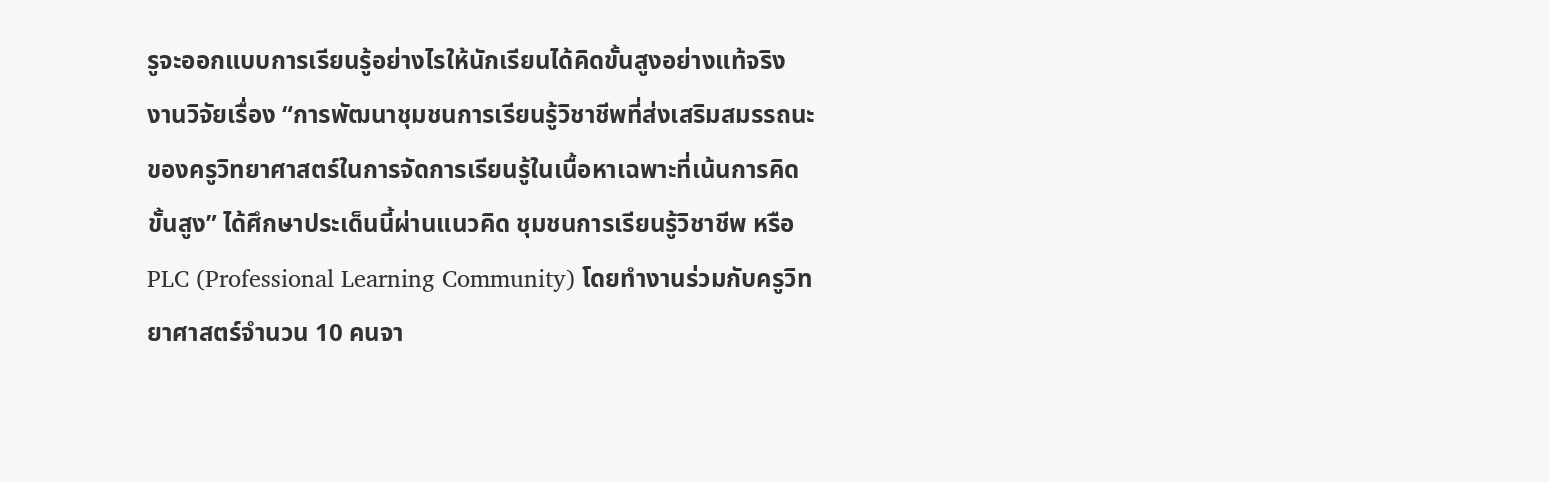รูจะออกแบบการเรียนรู้อย่างไรให้นักเรียนได้คิดขั้นสูงอย่างแท้จริง
งานวิจัยเรื่อง “การพัฒนาชุมชนการเรียนรู้วิชาชีพที่ส่งเสริมสมรรถนะของครูวิทยาศาสตร์ในการจัดการเรียนรู้ในเนื้อหาเฉพาะที่เน้นการคิดขั้นสูง” ได้ศึกษาประเด็นนี้ผ่านแนวคิด ชุมชนการเรียนรู้วิชาชีพ หรือ PLC (Professional Learning Community) โดยทำงานร่วมกับครูวิทยาศาสตร์จำนวน 10 คนจา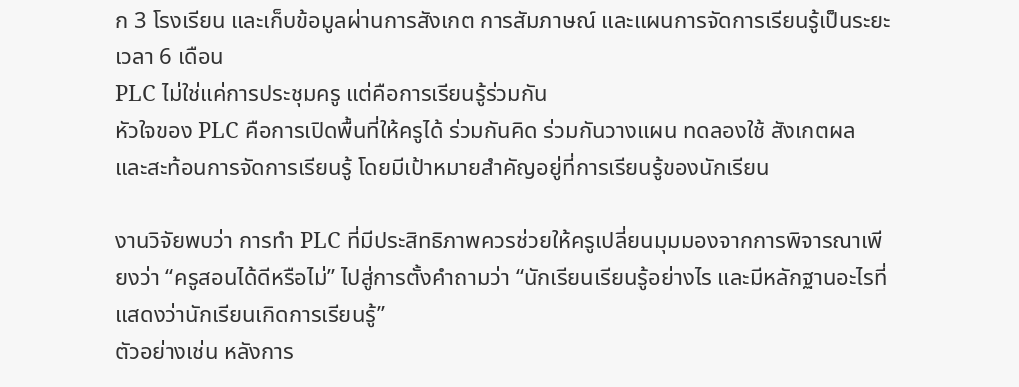ก 3 โรงเรียน และเก็บข้อมูลผ่านการสังเกต การสัมภาษณ์ และแผนการจัดการเรียนรู้เป็นระยะเวลา 6 เดือน
PLC ไม่ใช่แค่การประชุมครู แต่คือการเรียนรู้ร่วมกัน
หัวใจของ PLC คือการเปิดพื้นที่ให้ครูได้ ร่วมกันคิด ร่วมกันวางแผน ทดลองใช้ สังเกตผล และสะท้อนการจัดการเรียนรู้ โดยมีเป้าหมายสำคัญอยู่ที่การเรียนรู้ของนักเรียน

งานวิจัยพบว่า การทำ PLC ที่มีประสิทธิภาพควรช่วยให้ครูเปลี่ยนมุมมองจากการพิจารณาเพียงว่า “ครูสอนได้ดีหรือไม่” ไปสู่การตั้งคำถามว่า “นักเรียนเรียนรู้อย่างไร และมีหลักฐานอะไรที่แสดงว่านักเรียนเกิดการเรียนรู้”
ตัวอย่างเช่น หลังการ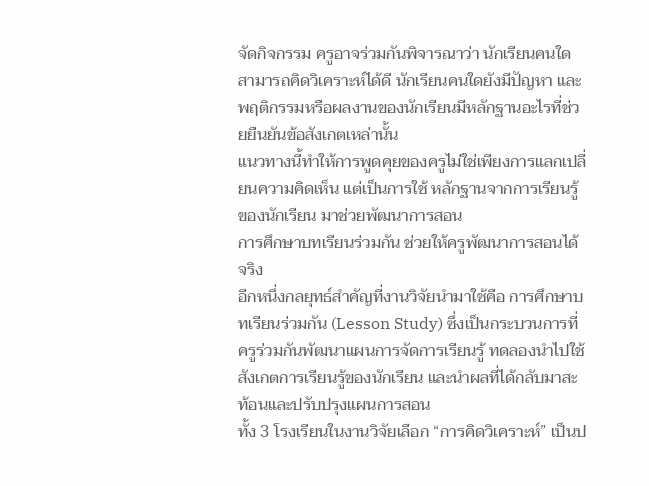จัดกิจกรรม ครูอาจร่วมกันพิจารณาว่า นักเรียนคนใดสามารถคิดวิเคราะห์ได้ดี นักเรียนคนใดยังมีปัญหา และพฤติกรรมหรือผลงานของนักเรียนมีหลักฐานอะไรที่ช่วยยืนยันข้อสังเกตเหล่านั้น
แนวทางนี้ทำให้การพูดคุยของครูไม่ใช่เพียงการแลกเปลี่ยนความคิดเห็น แต่เป็นการใช้ หลักฐานจากการเรียนรู้ของนักเรียน มาช่วยพัฒนาการสอน
การศึกษาบทเรียนร่วมกัน ช่วยให้ครูพัฒนาการสอนได้จริง
อีกหนึ่งกลยุทธ์สำคัญที่งานวิจัยนำมาใช้คือ การศึกษาบทเรียนร่วมกัน (Lesson Study) ซึ่งเป็นกระบวนการที่ครูร่วมกันพัฒนาแผนการจัดการเรียนรู้ ทดลองนำไปใช้ สังเกตการเรียนรู้ของนักเรียน และนำผลที่ได้กลับมาสะท้อนและปรับปรุงแผนการสอน
ทั้ง 3 โรงเรียนในงานวิจัยเลือก “การคิดวิเคราะห์” เป็นป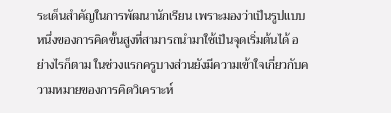ระเด็นสำคัญในการพัฒนานักเรียน เพราะมองว่าเป็นรูปแบบหนึ่งของการคิดขั้นสูงที่สามารถนำมาใช้เป็นจุดเริ่มต้นได้ อย่างไรก็ตาม ในช่วงแรกครูบางส่วนยังมีความเข้าใจเกี่ยวกับความหมายของการคิดวิเคราะห์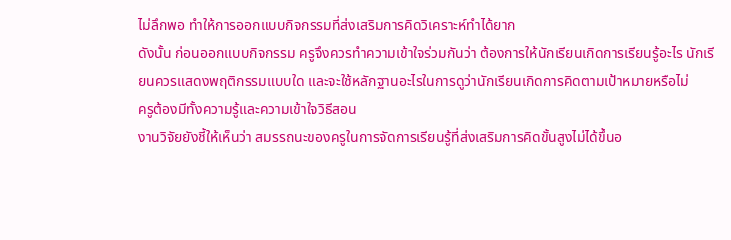ไม่ลึกพอ ทำให้การออกแบบกิจกรรมที่ส่งเสริมการคิดวิเคราะห์ทำได้ยาก
ดังนั้น ก่อนออกแบบกิจกรรม ครูจึงควรทำความเข้าใจร่วมกันว่า ต้องการให้นักเรียนเกิดการเรียนรู้อะไร นักเรียนควรแสดงพฤติกรรมแบบใด และจะใช้หลักฐานอะไรในการดูว่านักเรียนเกิดการคิดตามเป้าหมายหรือไม่
ครูต้องมีทั้งความรู้และความเข้าใจวิธีสอน
งานวิจัยยังชี้ให้เห็นว่า สมรรถนะของครูในการจัดการเรียนรู้ที่ส่งเสริมการคิดขั้นสูงไม่ได้ขึ้นอ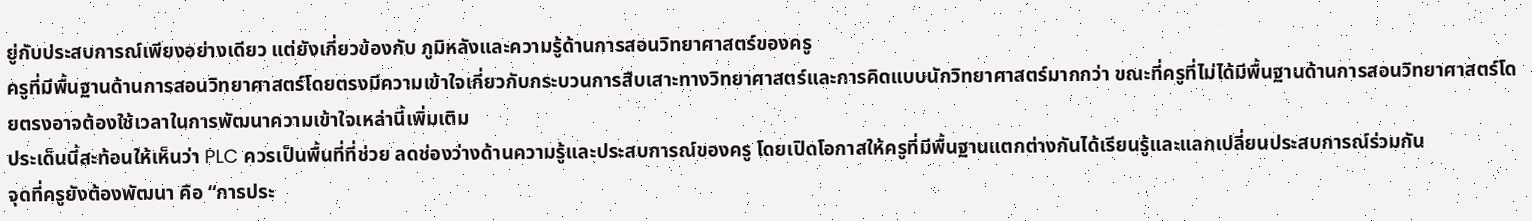ยู่กับประสบการณ์เพียงอย่างเดียว แต่ยังเกี่ยวข้องกับ ภูมิหลังและความรู้ด้านการสอนวิทยาศาสตร์ของครู
ครูที่มีพื้นฐานด้านการสอนวิทยาศาสตร์โดยตรงมีความเข้าใจเกี่ยวกับกระบวนการสืบเสาะทางวิทยาศาสตร์และการคิดแบบนักวิทยาศาสตร์มากกว่า ขณะที่ครูที่ไม่ได้มีพื้นฐานด้านการสอนวิทยาศาสตร์โดยตรงอาจต้องใช้เวลาในการพัฒนาความเข้าใจเหล่านี้เพิ่มเติม
ประเด็นนี้สะท้อนให้เห็นว่า PLC ควรเป็นพื้นที่ที่ช่วย ลดช่องว่างด้านความรู้และประสบการณ์ของครู โดยเปิดโอกาสให้ครูที่มีพื้นฐานแตกต่างกันได้เรียนรู้และแลกเปลี่ยนประสบการณ์ร่วมกัน
จุดที่ครูยังต้องพัฒนา คือ “การประ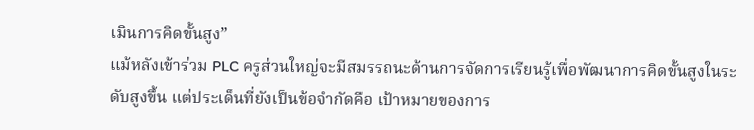เมินการคิดขั้นสูง”
แม้หลังเข้าร่วม PLC ครูส่วนใหญ่จะมีสมรรถนะด้านการจัดการเรียนรู้เพื่อพัฒนาการคิดขั้นสูงในระดับสูงขึ้น แต่ประเด็นที่ยังเป็นข้อจำกัดคือ เป้าหมายของการ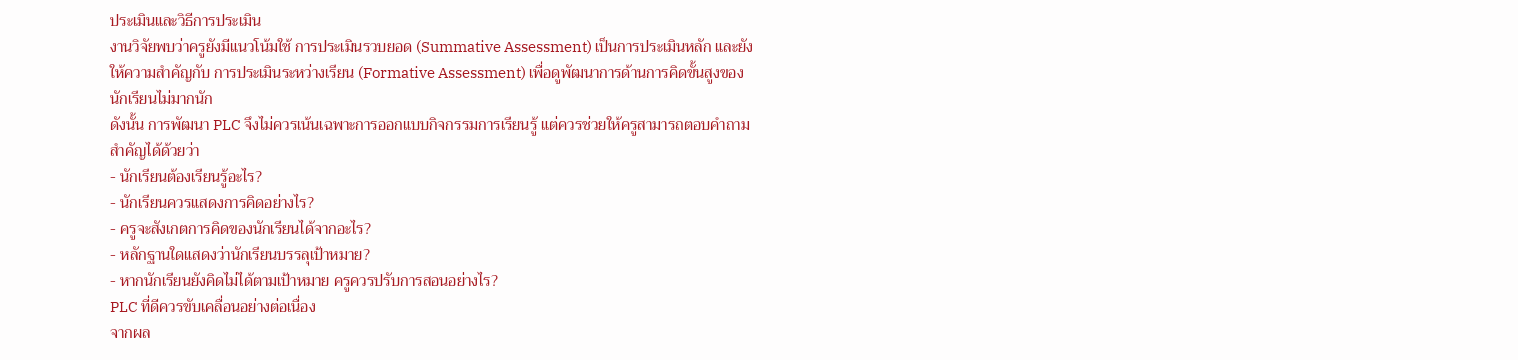ประเมินและวิธีการประเมิน
งานวิจัยพบว่าครูยังมีแนวโน้มใช้ การประเมินรวบยอด (Summative Assessment) เป็นการประเมินหลัก และยังให้ความสำคัญกับ การประเมินระหว่างเรียน (Formative Assessment) เพื่อดูพัฒนาการด้านการคิดขั้นสูงของนักเรียนไม่มากนัก
ดังนั้น การพัฒนา PLC จึงไม่ควรเน้นเฉพาะการออกแบบกิจกรรมการเรียนรู้ แต่ควรช่วยให้ครูสามารถตอบคำถามสำคัญได้ด้วยว่า
- นักเรียนต้องเรียนรู้อะไร?
- นักเรียนควรแสดงการคิดอย่างไร?
- ครูจะสังเกตการคิดของนักเรียนได้จากอะไร?
- หลักฐานใดแสดงว่านักเรียนบรรลุเป้าหมาย?
- หากนักเรียนยังคิดไม่ได้ตามเป้าหมาย ครูควรปรับการสอนอย่างไร?
PLC ที่ดีควรขับเคลื่อนอย่างต่อเนื่อง
จากผล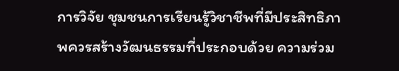การวิจัย ชุมชนการเรียนรู้วิชาชีพที่มีประสิทธิภาพควรสร้างวัฒนธรรมที่ประกอบด้วย ความร่วม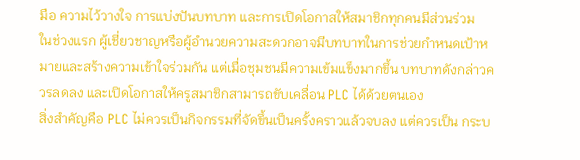มือ ความไว้วางใจ การแบ่งปันบทบาท และการเปิดโอกาสให้สมาชิกทุกคนมีส่วนร่วม
ในช่วงแรก ผู้เชี่ยวชาญหรือผู้อำนวยความสะดวกอาจมีบทบาทในการช่วยกำหนดเป้าหมายและสร้างความเข้าใจร่วมกัน แต่เมื่อชุมชนมีความเข้มแข็งมากขึ้น บทบาทดังกล่าวควรลดลง และเปิดโอกาสให้ครูสมาชิกสามารถขับเคลื่อน PLC ได้ด้วยตนเอง
สิ่งสำคัญคือ PLC ไม่ควรเป็นกิจกรรมที่จัดขึ้นเป็นครั้งคราวแล้วจบลง แต่ควรเป็น กระบ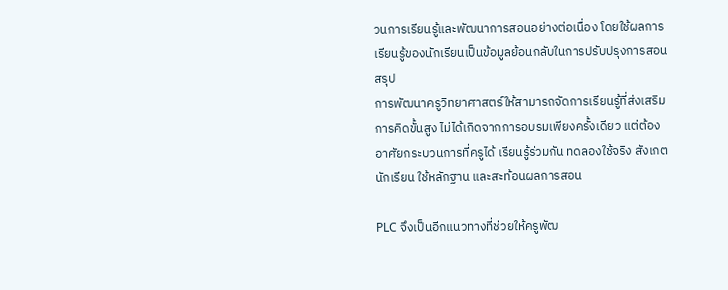วนการเรียนรู้และพัฒนาการสอนอย่างต่อเนื่อง โดยใช้ผลการเรียนรู้ของนักเรียนเป็นข้อมูลย้อนกลับในการปรับปรุงการสอน
สรุป
การพัฒนาครูวิทยาศาสตร์ให้สามารถจัดการเรียนรู้ที่ส่งเสริมการคิดขั้นสูง ไม่ได้เกิดจากการอบรมเพียงครั้งเดียว แต่ต้องอาศัยกระบวนการที่ครูได้ เรียนรู้ร่วมกัน ทดลองใช้จริง สังเกตนักเรียน ใช้หลักฐาน และสะท้อนผลการสอน

PLC จึงเป็นอีกแนวทางที่ช่วยให้ครูพัฒ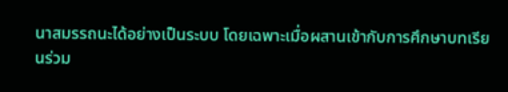นาสมรรถนะได้อย่างเป็นระบบ โดยเฉพาะเมื่อผสานเข้ากับการศึกษาบทเรียนร่วม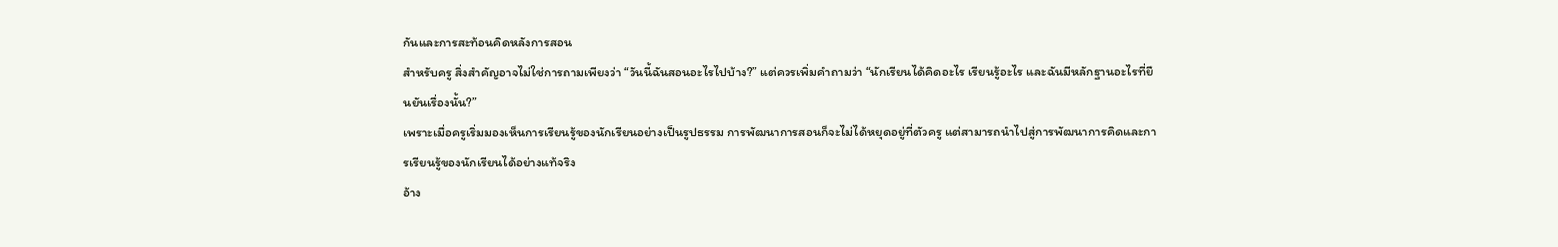กันและการสะท้อนคิดหลังการสอน
สำหรับครู สิ่งสำคัญอาจไม่ใช่การถามเพียงว่า “วันนี้ฉันสอนอะไรไปบ้าง?” แต่ควรเพิ่มคำถามว่า “นักเรียนได้คิดอะไร เรียนรู้อะไร และฉันมีหลักฐานอะไรที่ยืนยันเรื่องนั้น?”
เพราะเมื่อครูเริ่มมองเห็นการเรียนรู้ของนักเรียนอย่างเป็นรูปธรรม การพัฒนาการสอนก็จะไม่ได้หยุดอยู่ที่ตัวครู แต่สามารถนำไปสู่การพัฒนาการคิดและการเรียนรู้ของนักเรียนได้อย่างแท้จริง
อ้าง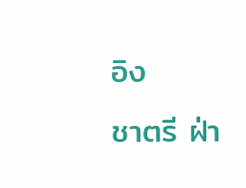อิง
ชาตรี ฝ่า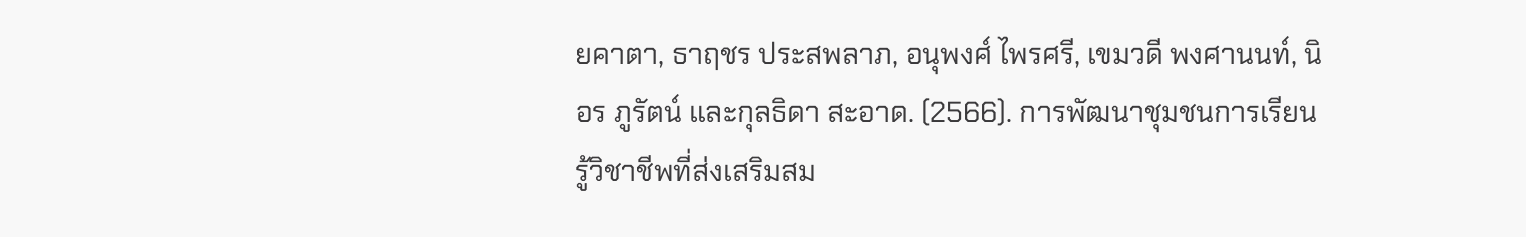ยคาตา, ธาฤชร ประสพลาภ, อนุพงศ์ ไพรศรี, เขมวดี พงศานนท์, นิอร ภูรัตน์ และกุลธิดา สะอาด. (2566). การพัฒนาชุมชนการเรียนรู้วิชาชีพที่ส่งเสริมสม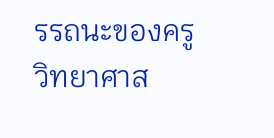รรถนะของครูวิทยาศาส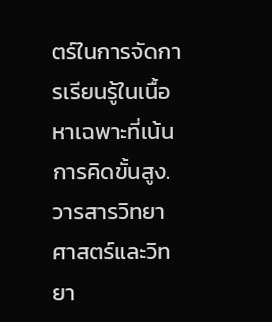ตร์ในการจัดการเรียนรู้ในเนื้อหาเฉพาะที่เน้นการคิดขั้นสูง. วารสารวิทยาศาสตร์และวิทยา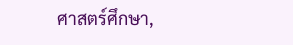ศาสตร์ศึกษา,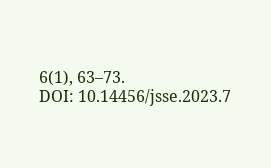6(1), 63–73.
DOI: 10.14456/jsse.2023.7